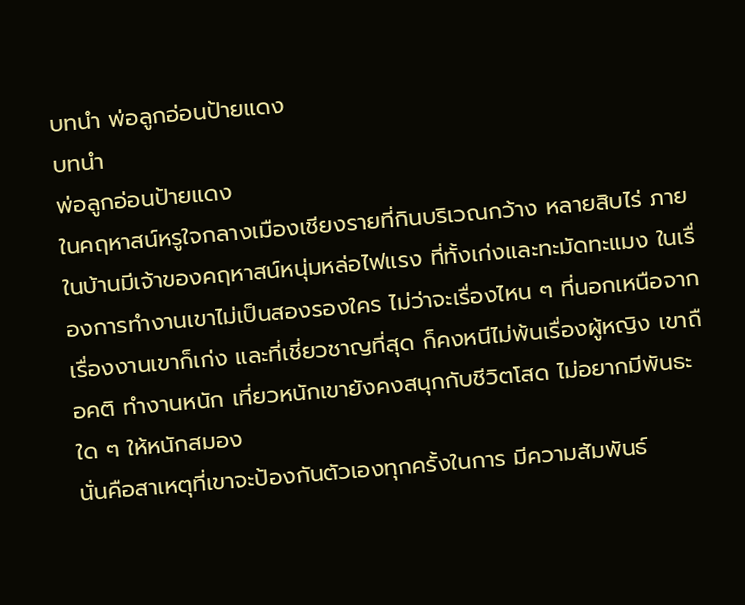บทนำ พ่อลูกอ่อนป้ายแดง
บทนำ
พ่อลูกอ่อนป้ายแดง
ในคฤหาสน์หรูใจกลางเมืองเชียงรายที่กินบริเวณกว้าง หลายสิบไร่ ภายในบ้านมีเจ้าของคฤหาสน์หนุ่มหล่อไฟแรง ที่ทั้งเก่งและทะมัดทะแมง ในเรื่องการทำงานเขาไม่เป็นสองรองใคร ไม่ว่าจะเรื่องไหน ๆ ที่นอกเหนือจากเรื่องงานเขาก็เก่ง และที่เชี่ยวชาญที่สุด ก็คงหนีไม่พ้นเรื่องผู้หญิง เขาถือคติ ทำงานหนัก เที่ยวหนักเขายังคงสนุกกับชีวิตโสด ไม่อยากมีพันธะใด ๆ ให้หนักสมอง
นั่นคือสาเหตุที่เขาจะป้องกันตัวเองทุกครั้งในการ มีความสัมพันธ์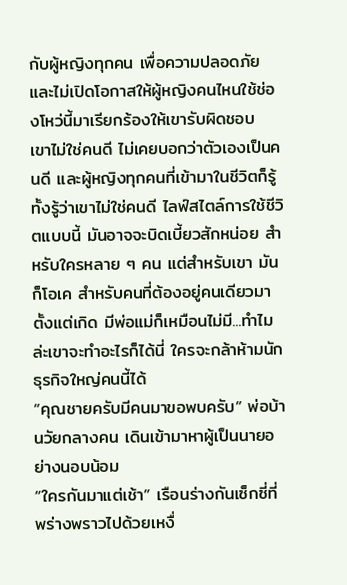กับผู้หญิงทุกคน เพื่อความปลอดภัย และไม่เปิดโอกาสให้ผู้หญิงคนไหนใช้ช่องโหว่นี้มาเรียกร้องให้เขารับผิดชอบ
เขาไม่ใช่คนดี ไม่เคยบอกว่าตัวเองเป็นคนดี และผู้หญิงทุกคนที่เข้ามาในชีวิตก็รู้ทั้งรู้ว่าเขาไม่ใช่คนดี ไลฟ์สไตล์การใช้ชีวิตแบบนี้ มันอาจจะบิดเบี้ยวสักหน่อย สำหรับใครหลาย ๆ คน แต่สำหรับเขา มันก็โอเค สำหรับคนที่ต้องอยู่คนเดียวมาตั้งแต่เกิด มีพ่อแม่ก็เหมือนไม่มี...ทำไมล่ะเขาจะทำอะไรก็ได้นี่ ใครจะกล้าห้ามนักธุรกิจใหญ่คนนี้ได้
“คุณชายครับมีคนมาขอพบครับ” พ่อบ้านวัยกลางคน เดินเข้ามาหาผู้เป็นนายอย่างนอบน้อม
“ใครกันมาแต่เช้า” เรือนร่างกันเซ็กซี่ที่พร่างพราวไปด้วยเหงื่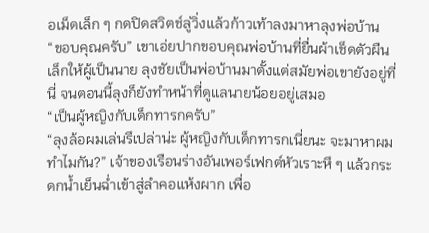อเม็ดเล็ก ๆ กดปิดสวิตช์ลู่วิ่งแล้วก้าวเท้าลงมาหาลุงพ่อบ้าน
“ขอบคุณครับ” เขาเอ่ยปากขอบคุณพ่อบ้านที่ยื่นผ้าเช็ดตัวผืนเล็กให้ผู้เป็นนาย ลุงชัยเป็นพ่อบ้านมาตั้งแต่สมัยพ่อเขายังอยู่ที่นี่ จนตอนนี้ลุงก็ยังทำหน้าที่ดูแลนายน้อยอยู่เสมอ
“เป็นผู้หญิงกับเด็กทารกครับ”
“ลุงล้อผมเล่นรึเปล่าน่ะ ผู้หญิงกับเด็กทารกเนี่ยนะ จะมาหาผมทำไมกัน?” เจ้าของเรือนร่างอันเพอร์เฟกต์หัวเราะหึ ๆ แล้วกระดกน้ำเย็นฉ่ำเข้าสู่ลำคอแห้งผาก เพื่อ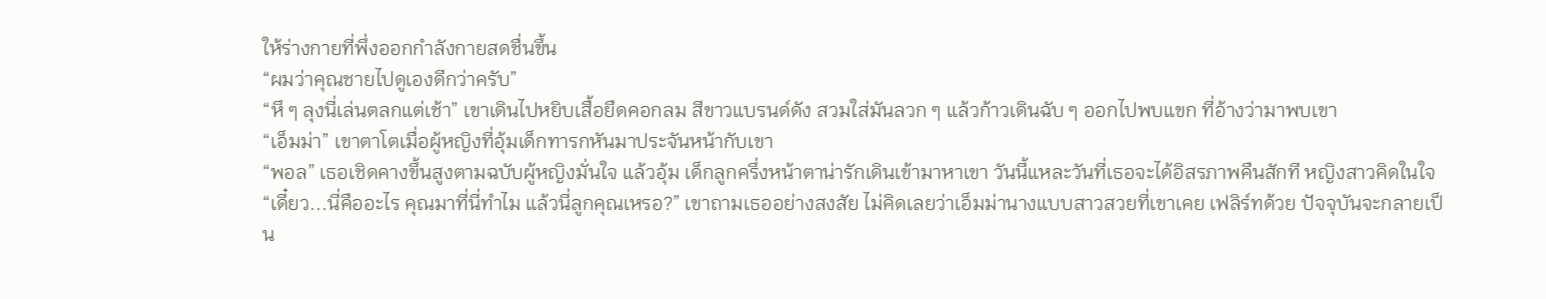ให้ร่างกายที่พึ่งออกกำลังกายสดชื่นขึ้น
“ผมว่าคุณชายไปดูเองดีกว่าครับ”
“หึ ๆ ลุงนี่เล่นตลกแต่เช้า” เขาเดินไปหยิบเสื้อยืดคอกลม สีขาวแบรนด์ดัง สวมใส่มันลวก ๆ แล้วก้าวเดินฉับ ๆ ออกไปพบแขก ที่อ้างว่ามาพบเขา
“เอ็มม่า” เขาตาโตเมื่อผู้หญิงที่อุ้มเด็กทารกหันมาประจันหน้ากับเขา
“พอล” เธอเชิดคางขึ้นสูงตามฉบับผู้หญิงมั่นใจ แล้วอุ้ม เด็กลูกครึ่งหน้าตาน่ารักเดินเข้ามาหาเขา วันนี้แหละวันที่เธอจะได้อิสรภาพคืนสักที หญิงสาวคิดในใจ
“เดี๋ยว...นี่คืออะไร คุณมาที่นี่ทำไม แล้วนี่ลูกคุณเหรอ?” เขาถามเธออย่างสงสัย ไม่คิดเลยว่าเอ็มม่านางแบบสาวสวยที่เขาเคย เฟลิร์ทด้วย ปัจจุบันจะกลายเป็น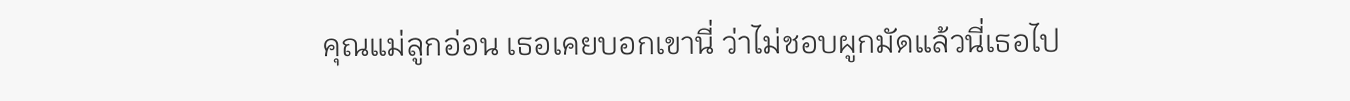คุณแม่ลูกอ่อน เธอเคยบอกเขานี่ ว่าไม่ชอบผูกมัดแล้วนี่เธอไป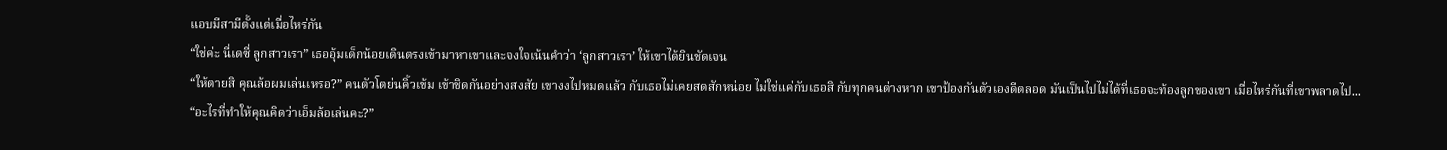แอบมีสามีตั้งแต่เมื่อไหร่กัน
“ใช่ค่ะ นี่เดซี่ ลูกสาวเรา” เธออุ้มเด็กน้อยเดินตรงเข้ามาหาเขาและจงใจเน้นคำว่า ‘ลูกสาวเรา’ ให้เขาได้ยินชัดเจน
“ให้ตายสิ คุณล้อผมเล่นเหรอ?” คนตัวโตย่นคิ้วเข้ม เข้าชิดกันอย่างสงสัย เขางงไปหมดแล้ว กับเธอไม่เคยสดสักหน่อย ไม่ใช่แค่กับเธอสิ กับทุกคนต่างหาก เขาป้องกันตัวเองดีตลอด มันเป็นไปไม่ได้ที่เธอจะท้องลูกของเขา เมื่อไหร่กันที่เขาพลาดไป...
“อะไรที่ทำให้คุณคิดว่าเอ็มล้อเล่นคะ?”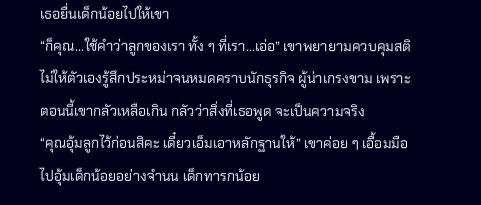เธอยื่นเด็กน้อยไปให้เขา
“ก็คุณ...ใช้คำว่าลูกของเรา ทั้ง ๆ ที่เรา...เอ่อ” เขาพยายามควบคุมสติ ไม่ให้ตัวเองรู้สึกประหม่าจนหมดคราบนักธุรกิจ ผู้น่าเกรงขาม เพราะตอนนี้เขากลัวเหลือเกิน กลัวว่าสิ่งที่เธอพูด จะเป็นความจริง
“คุณอุ้มลูกไว้ก่อนสิคะ เดี๋ยวเอ็มเอาหลักฐานให้” เขาค่อย ๆ เอื้อมมือไปอุ้มเด็กน้อยอย่างจำนน เด็กทารกน้อย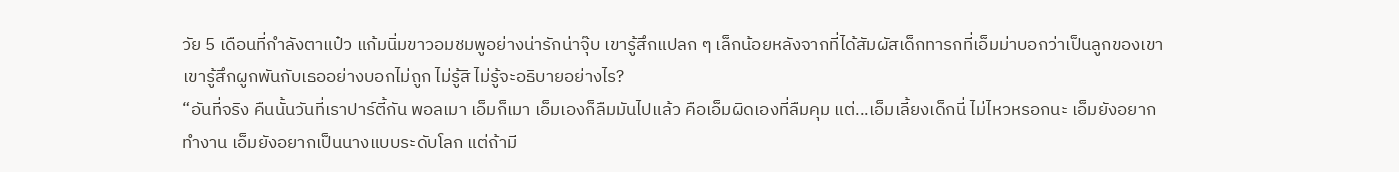วัย 5 เดือนที่กำลังตาแป๋ว แก้มนิ่มขาวอมชมพูอย่างน่ารักน่าจุ๊บ เขารู้สึกแปลก ๆ เล็กน้อยหลังจากที่ได้สัมผัสเด็กทารกที่เอ็มม่าบอกว่าเป็นลูกของเขา เขารู้สึกผูกพันกับเธออย่างบอกไม่ถูก ไม่รู้สิ ไม่รู้จะอธิบายอย่างไร?
“อันที่จริง คืนนั้นวันที่เราปาร์ตี้กัน พอลเมา เอ็มก็เมา เอ็มเองก็ลืมมันไปแล้ว คือเอ็มผิดเองที่ลืมคุม แต่...เอ็มเลี้ยงเด็กนี่ ไม่ไหวหรอกนะ เอ็มยังอยากทำงาน เอ็มยังอยากเป็นนางแบบระดับโลก แต่ถ้ามี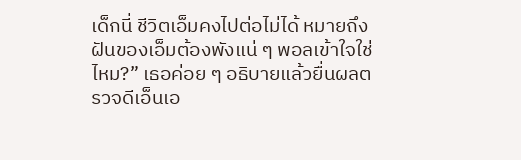เด็กนี่ ชีวิตเอ็มคงไปต่อไม่ได้ หมายถึงฝันของเอ็มต้องพังแน่ ๆ พอลเข้าใจใช่ไหม?” เธอค่อย ๆ อธิบายแล้วยื่นผลตรวจดีเอ็นเอ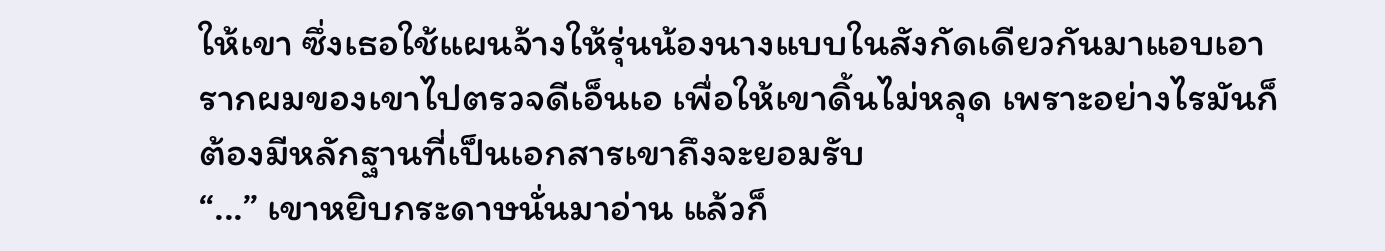ให้เขา ซึ่งเธอใช้แผนจ้างให้รุ่นน้องนางแบบในสังกัดเดียวกันมาแอบเอารากผมของเขาไปตรวจดีเอ็นเอ เพื่อให้เขาดิ้นไม่หลุด เพราะอย่างไรมันก็ต้องมีหลักฐานที่เป็นเอกสารเขาถึงจะยอมรับ
“...” เขาหยิบกระดาษนั่นมาอ่าน แล้วก็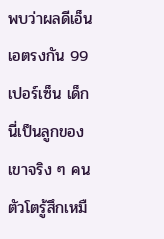พบว่าผลดีเอ็นเอตรงกัน 99 เปอร์เซ็น เด็กนี่เป็นลูกของเขาจริง ๆ คนตัวโตรู้สึกเหมื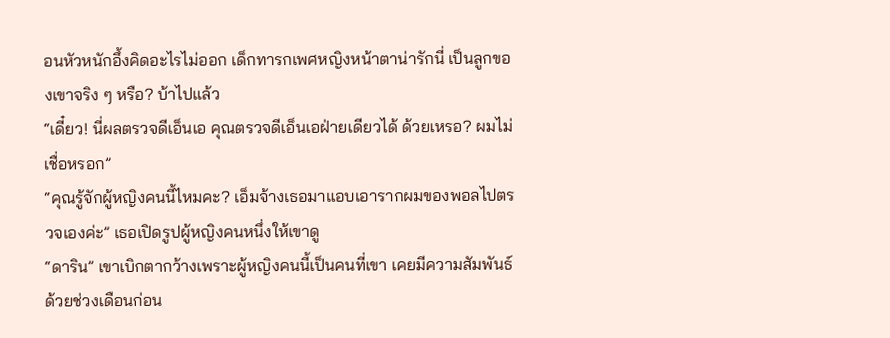อนหัวหนักอึ้งคิดอะไรไม่ออก เด็กทารกเพศหญิงหน้าตาน่ารักนี่ เป็นลูกของเขาจริง ๆ หรือ? บ้าไปแล้ว
“เดี๋ยว! นี่ผลตรวจดีเอ็นเอ คุณตรวจดีเอ็นเอฝ่ายเดียวได้ ด้วยเหรอ? ผมไม่เชื่อหรอก”
“คุณรู้จักผู้หญิงคนนี้ไหมคะ? เอ็มจ้างเธอมาแอบเอารากผมของพอลไปตรวจเองค่ะ” เธอเปิดรูปผู้หญิงคนหนึ่งให้เขาดู
“ดาริน” เขาเบิกตากว้างเพราะผู้หญิงคนนี้เป็นคนที่เขา เคยมีความสัมพันธ์ด้วยช่วงเดือนก่อน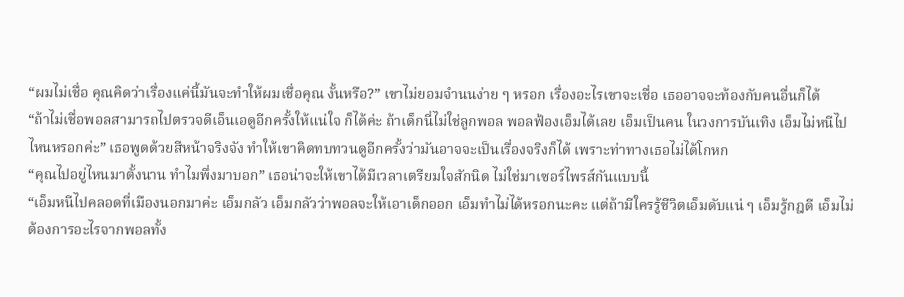“ผมไม่เชื่อ คุณคิดว่าเรื่องแค่นี้มันจะทำให้ผมเชื่อคุณ งั้นหรือ?” เขาไม่ยอมจำนนง่าย ๆ หรอก เรื่องอะไรเขาจะเชื่อ เธออาจจะท้องกับคนอื่นก็ได้
“ถ้าไม่เชื่อพอลสามารถไปตรวจดีเอ็นเอดูอีกครั้งให้แน่ใจ ก็ได้ค่ะ ถ้าเด็กนี่ไม่ใช่ลูกพอล พอลฟ้องเอ็มได้เลย เอ็มเป็นคน ในวงการบันเทิง เอ็มไม่หนีไปไหนหรอกค่ะ” เธอพูดด้วยสีหน้าจริงจัง ทำให้เขาคิดทบทวนดูอีกครั้งว่ามันอาจจะเป็นเรื่องจริงก็ได้ เพราะท่าทางเธอไม่ได้โกหก
“คุณไปอยู่ไหนมาตั้งนาน ทำไมพึ่งมาบอก” เธอน่าจะให้เขาได้มีเวลาเตรียมใจสักนิด ไม่ใช่มาเซอร์ไพรส์กันแบบนี้
“เอ็มหนีไปคลอดที่เมืองนอกมาค่ะ เอ็มกลัว เอ็มกลัวว่าพอลจะให้เอาเด็กออก เอ็มทำไม่ได้หรอกนะคะ แต่ถ้ามีใครรู้ชีวิตเอ็มดับแน่ ๆ เอ็มรู้กฎดี เอ็มไม่ต้องการอะไรจากพอลทั้ง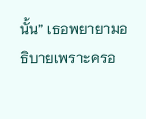นั้น” เธอพยายามอธิบายเพราะครอ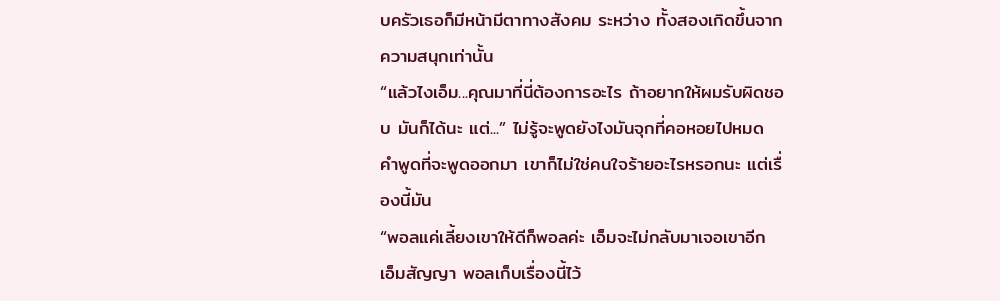บครัวเธอก็มีหน้ามีตาทางสังคม ระหว่าง ทั้งสองเกิดขึ้นจากความสนุกเท่านั้น
“แล้วไงเอ็ม...คุณมาที่นี่ต้องการอะไร ถ้าอยากให้ผมรับผิดชอบ มันก็ได้นะ แต่...” ไม่รู้จะพูดยังไงมันจุกที่คอหอยไปหมด คำพูดที่จะพูดออกมา เขาก็ไม่ใช่คนใจร้ายอะไรหรอกนะ แต่เรื่องนี้มัน
“พอลแค่เลี้ยงเขาให้ดีก็พอลค่ะ เอ็มจะไม่กลับมาเจอเขาอีก เอ็มสัญญา พอลเก็บเรื่องนี้ไว้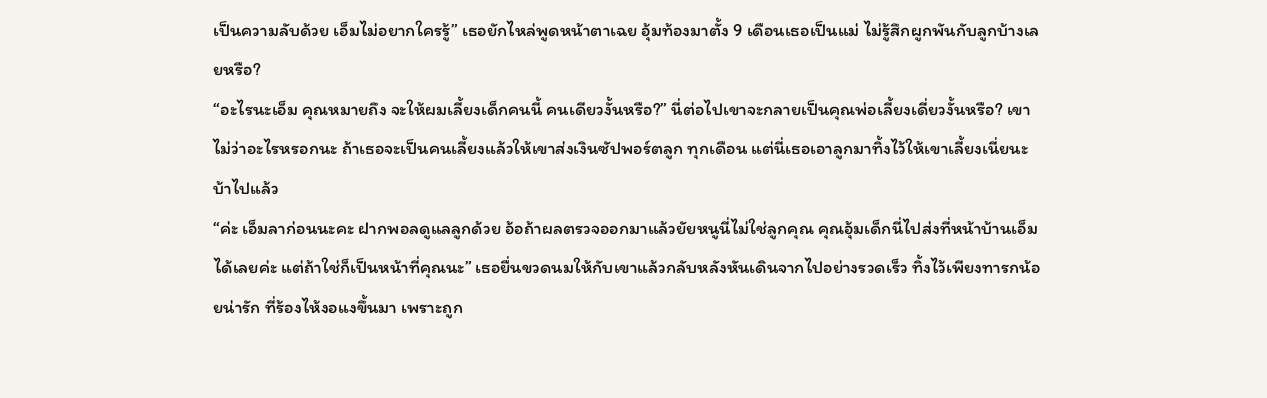เป็นความลับด้วย เอ็มไม่อยากใครรู้” เธอยักไหล่พูดหน้าตาเฉย อุ้มท้องมาตั้ง 9 เดือนเธอเป็นแม่ ไม่รู้สึกผูกพันกับลูกบ้างเลยหรือ?
“อะไรนะเอ็ม คุณหมายถึง จะให้ผมเลี้ยงเด็กคนนี้ คนเดียวงั้นหรือ?” นี่ต่อไปเขาจะกลายเป็นคุณพ่อเลี้ยงเดี่ยวงั้นหรือ? เขาไม่ว่าอะไรหรอกนะ ถ้าเธอจะเป็นคนเลี้ยงแล้วให้เขาส่งเงินซัปพอร์ตลูก ทุกเดือน แต่นี่เธอเอาลูกมาทิ้งไว้ให้เขาเลี้ยงเนี่ยนะ บ้าไปแล้ว
“ค่ะ เอ็มลาก่อนนะคะ ฝากพอลดูแลลูกด้วย อ้อถ้าผลตรวจออกมาแล้วยัยหนูนี่ไม่ใช่ลูกคุณ คุณอุ้มเด็กนี่ไปส่งที่หน้าบ้านเอ็ม ได้เลยค่ะ แต่ถ้าใช่ก็เป็นหน้าที่คุณนะ” เธอยื่นขวดนมให้กับเขาแล้วกลับหลังหันเดินจากไปอย่างรวดเร็ว ทิ้งไว้เพียงทารกน้อยน่ารัก ที่ร้องไห้งอแงขึ้นมา เพราะถูก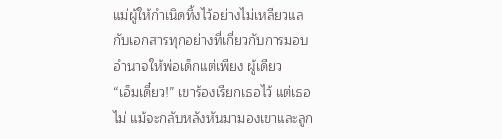แม่ผู้ให้กำเนิดทิ้งไว้อย่างไม่เหลียวแล กับเอกสารทุกอย่างที่เกี่ยวกับการมอบอำนาจให้พ่อเด็กแต่เพียง ผู้เดียว
“เอ็มเดี๋ยว!” เขาร้องเรียกเธอไว้ แต่เธอไม่ แม้จะกลับหลังหันมามองเขาและลูก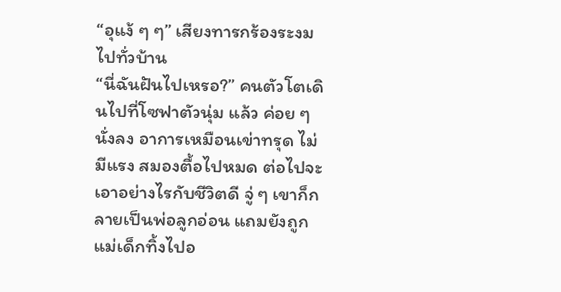“อุแง้ ๆ ๆ” เสียงทารกร้องระงมไปทั่วบ้าน
“นี่ฉันฝันไปเหรอ?” คนตัวโตเดินไปที่โซฟาตัวนุ่ม แล้ว ค่อย ๆ นั่งลง อาการเหมือนเข่าทรุด ไม่มีแรง สมองตื้อไปหมด ต่อไปจะเอาอย่างไรกับชีวิตดี จู่ ๆ เขาก็กลายเป็นพ่อลูกอ่อน แถมยังถูก แม่เด็กทิ้งไปอ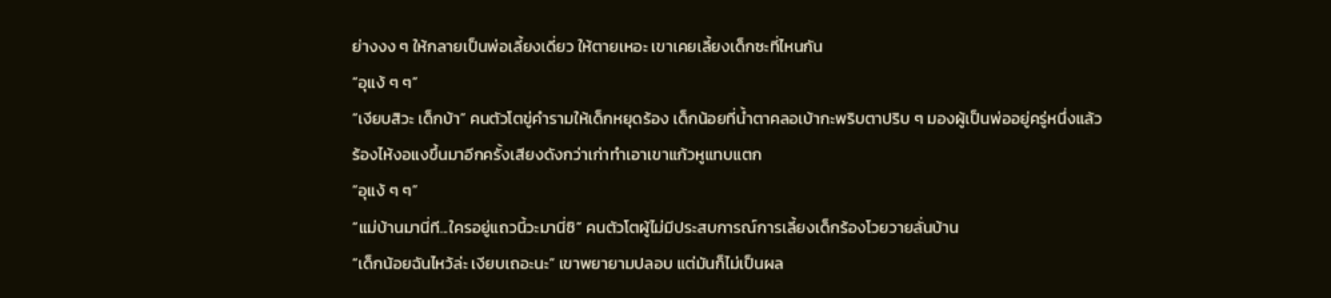ย่างงง ๆ ให้กลายเป็นพ่อเลี้ยงเดี่ยว ให้ตายเหอะ เขาเคยเลี้ยงเด็กซะที่ไหนกัน
“อุแง้ ๆ ๆ”
“เงียบสิวะ เด็กบ้า” คนตัวโตขู่คำรามให้เด็กหยุดร้อง เด็กน้อยที่น้ำตาคลอเบ้ากะพริบตาปริบ ๆ มองผู้เป็นพ่ออยู่ครู่หนึ่งแล้วร้องไห้งอแงขึ้นมาอีกครั้งเสียงดังกว่าเก่าทำเอาเขาแก้วหูแทบแตก
“อุแง้ ๆ ๆ”
“แม่บ้านมานี่ที...ใครอยู่แถวนี้วะมานี่ซิ” คนตัวโตผู้ไม่มีประสบการณ์การเลี้ยงเด็กร้องโวยวายลั่นบ้าน
“เด็กน้อยฉันไหว้ล่ะ เงียบเถอะนะ” เขาพยายามปลอบ แต่มันก็ไม่เป็นผล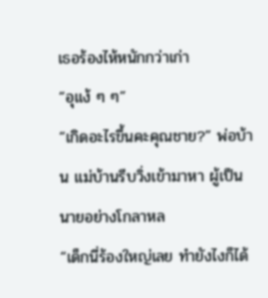เธอร้องไห้หนักกว่าเก่า
“อุแง้ ๆ ๆ”
“เกิดอะไรขึ้นคะคุณชาย?” พ่อบ้าน แม่บ้านรีบวิ่งเข้ามาหา ผู้เป็นนายอย่างโกลาหล
“เด็กนี่ร้องใหญ่เลย ทำยังไงก็ได้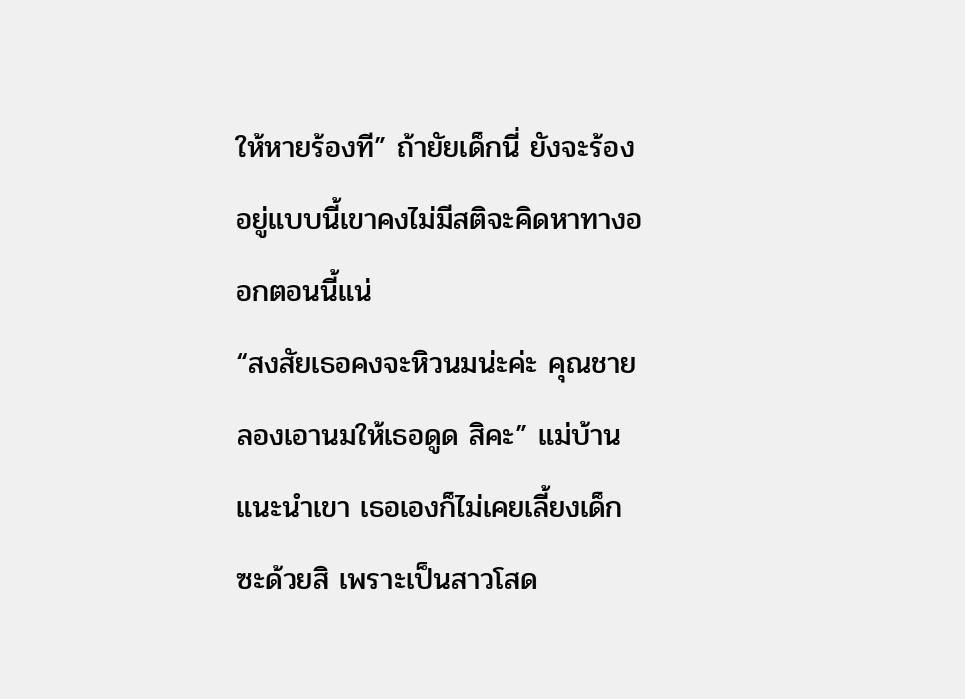ให้หายร้องที” ถ้ายัยเด็กนี่ ยังจะร้องอยู่แบบนี้เขาคงไม่มีสติจะคิดหาทางออกตอนนี้แน่
“สงสัยเธอคงจะหิวนมน่ะค่ะ คุณชายลองเอานมให้เธอดูด สิคะ” แม่บ้านแนะนำเขา เธอเองก็ไม่เคยเลี้ยงเด็กซะด้วยสิ เพราะเป็นสาวโสด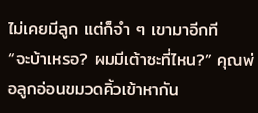ไม่เคยมีลูก แต่ก็จำ ๆ เขามาอีกที
“จะบ้าเหรอ? ผมมีเต้าซะที่ไหน?” คุณพ่อลูกอ่อนขมวดคิ้วเข้าหากัน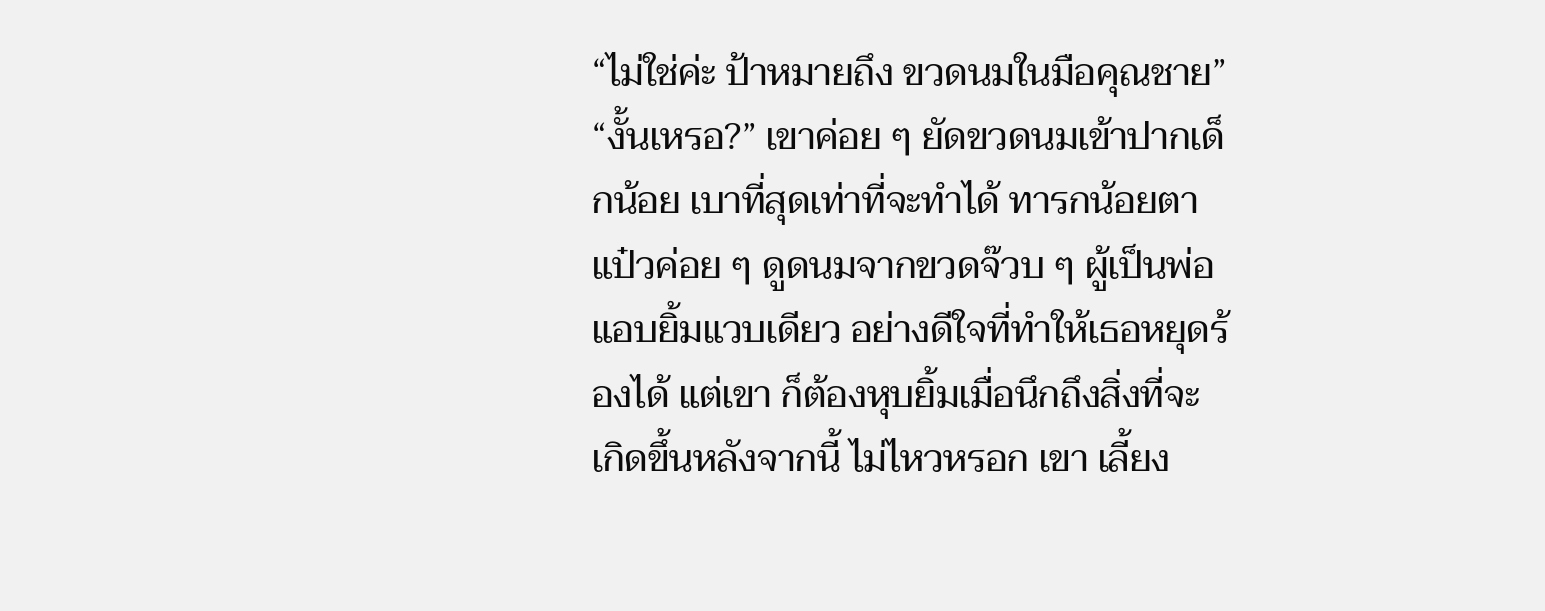“ไม่ใช่ค่ะ ป้าหมายถึง ขวดนมในมือคุณชาย”
“งั้นเหรอ?” เขาค่อย ๆ ยัดขวดนมเข้าปากเด็กน้อย เบาที่สุดเท่าที่จะทำได้ ทารกน้อยตาแป๋วค่อย ๆ ดูดนมจากขวดจ๊วบ ๆ ผู้เป็นพ่อแอบยิ้มแวบเดียว อย่างดีใจที่ทำให้เธอหยุดร้องได้ แต่เขา ก็ต้องหุบยิ้มเมื่อนึกถึงสิ่งที่จะเกิดขึ้นหลังจากนี้ ไม่ไหวหรอก เขา เลี้ยง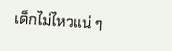เด็กไม่ไหวแน่ ๆ